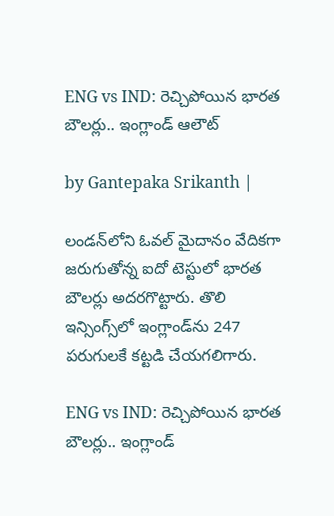ENG vs IND: రెచ్చిపోయిన భారత బౌలర్లు.. ఇంగ్లాండ్‌ ఆలౌట్

by Gantepaka Srikanth |

లండన్‌లోని ఓవల్ మైదానం వేదికగా జరుగుతోన్న ఐదో టెస్టులో భారత బౌలర్లు అదరగొట్టారు. తొలి ఇన్సింగ్స్‌లో ఇంగ్లాండ్‌‌ను 247 పరుగులకే కట్టడి చేయగలిగారు.

ENG vs IND: రెచ్చిపోయిన భారత బౌలర్లు.. ఇంగ్లాండ్‌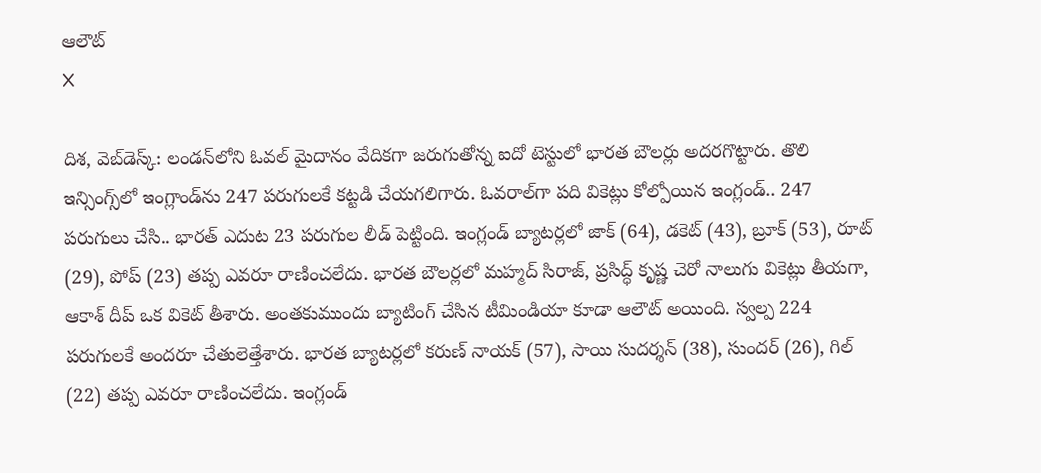ఆలౌట్
X

దిశ, వెబ్‌డెస్క్: లండన్‌లోని ఓవల్ మైదానం వేదికగా జరుగుతోన్న ఐదో టెస్టులో భారత బౌలర్లు అదరగొట్టారు. తొలి ఇన్సింగ్స్‌లో ఇంగ్లాండ్‌‌ను 247 పరుగులకే కట్టడి చేయగలిగారు. ఓవరాల్‌గా పది వికెట్లు కోల్పోయిన ఇంగ్లండ్.. 247 పరుగులు చేసి.. భారత్ ఎదుట 23 పరుగుల లీడ్ పెట్టింది. ఇంగ్లండ్ బ్యాటర్లలో జాక్ (64), డకెట్ (43), బ్రూక్ (53), రూట్ (29), పోప్ (23) తప్ప ఎవరూ రాణించలేదు. భారత బౌలర్లలో మహ్మద్ సిరాజ్, ప్రసిద్ధ్ కృష్ణ చెరో నాలుగు వికెట్లు తీయగా, ఆకాశ్ దీప్ ఒక వికెట్ తీశారు. అంతకుముందు బ్యాటింగ్ చేసిన టీమిండియా కూడా ఆలౌట్ అయింది. స్వల్ప 224 పరుగులకే అందరూ చేతులెత్తేశారు. భారత బ్యాటర్లలో కరుణ్ నాయక్ (57), సాయి సుదర్శన్ (38), సుందర్ (26), గిల్ (22) తప్ప ఎవరూ రాణించలేదు. ఇంగ్లండ్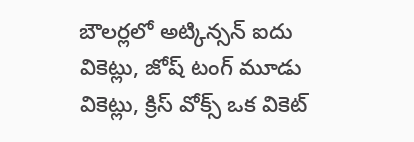బౌలర్లలో అట్కిన్సన్‌ ఐదు వికెట్లు, జోష్ టంగ్ మూడు వికెట్లు, క్రిస్ వోక్స్ ఒక వికెట్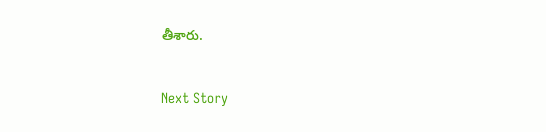తీశారు.

Next Story